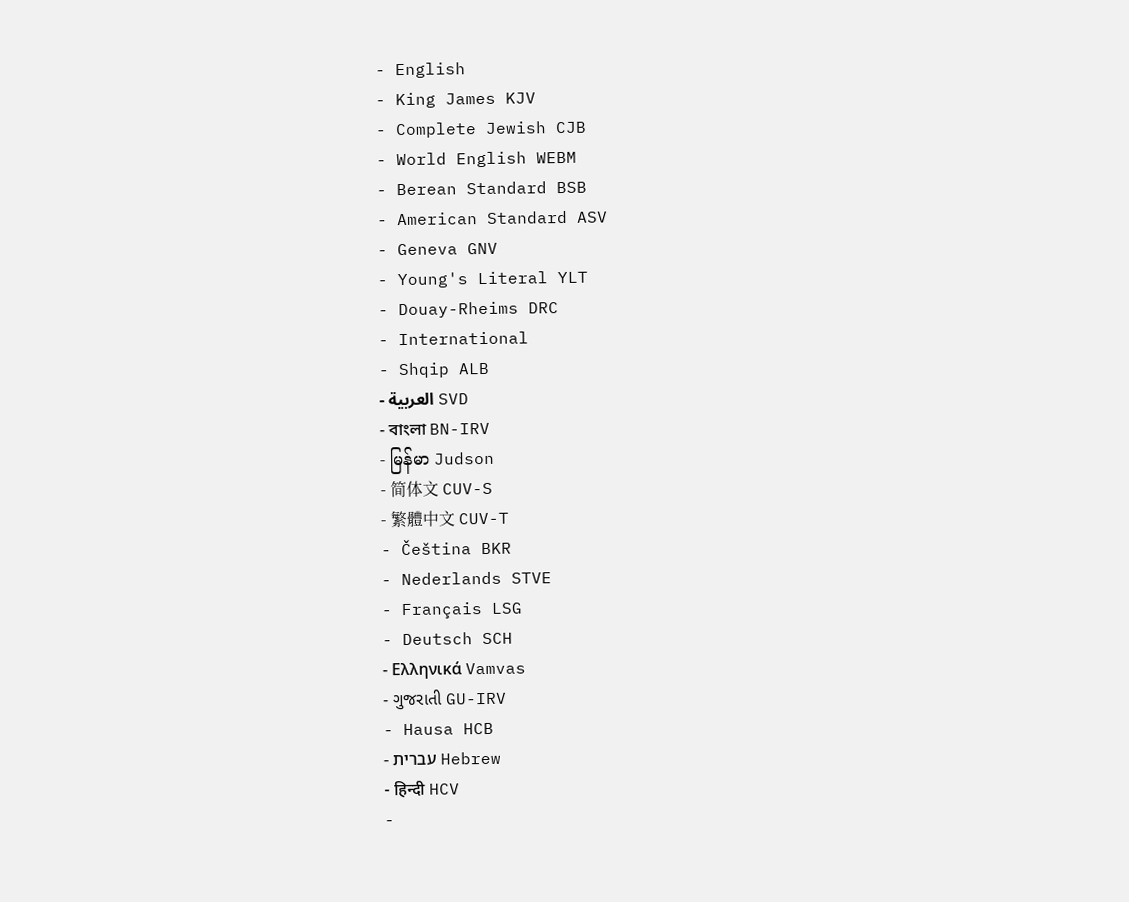- English
- King James KJV
- Complete Jewish CJB
- World English WEBM
- Berean Standard BSB
- American Standard ASV
- Geneva GNV
- Young's Literal YLT
- Douay-Rheims DRC
- International
- Shqip ALB
- العربية SVD
- বাংলা BN-IRV
- မြန်မာ Judson
- 简体文 CUV-S
- 繁體中文 CUV-T
- Čeština BKR
- Nederlands STVE
- Français LSG
- Deutsch SCH
- Ελληνικά Vamvas
- ગુજરાતી GU-IRV
- Hausa HCB
- עברית Hebrew
- हिन्दी HCV
-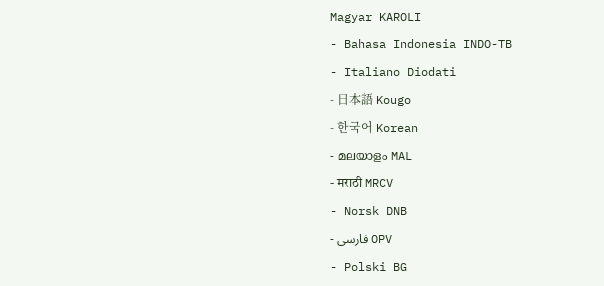Magyar KAROLI
- Bahasa Indonesia INDO-TB
- Italiano Diodati
- 日本語 Kougo
- 한국어 Korean
- മലയാളം MAL
- मराठी MRCV
- Norsk DNB
- فارسی OPV
- Polski BG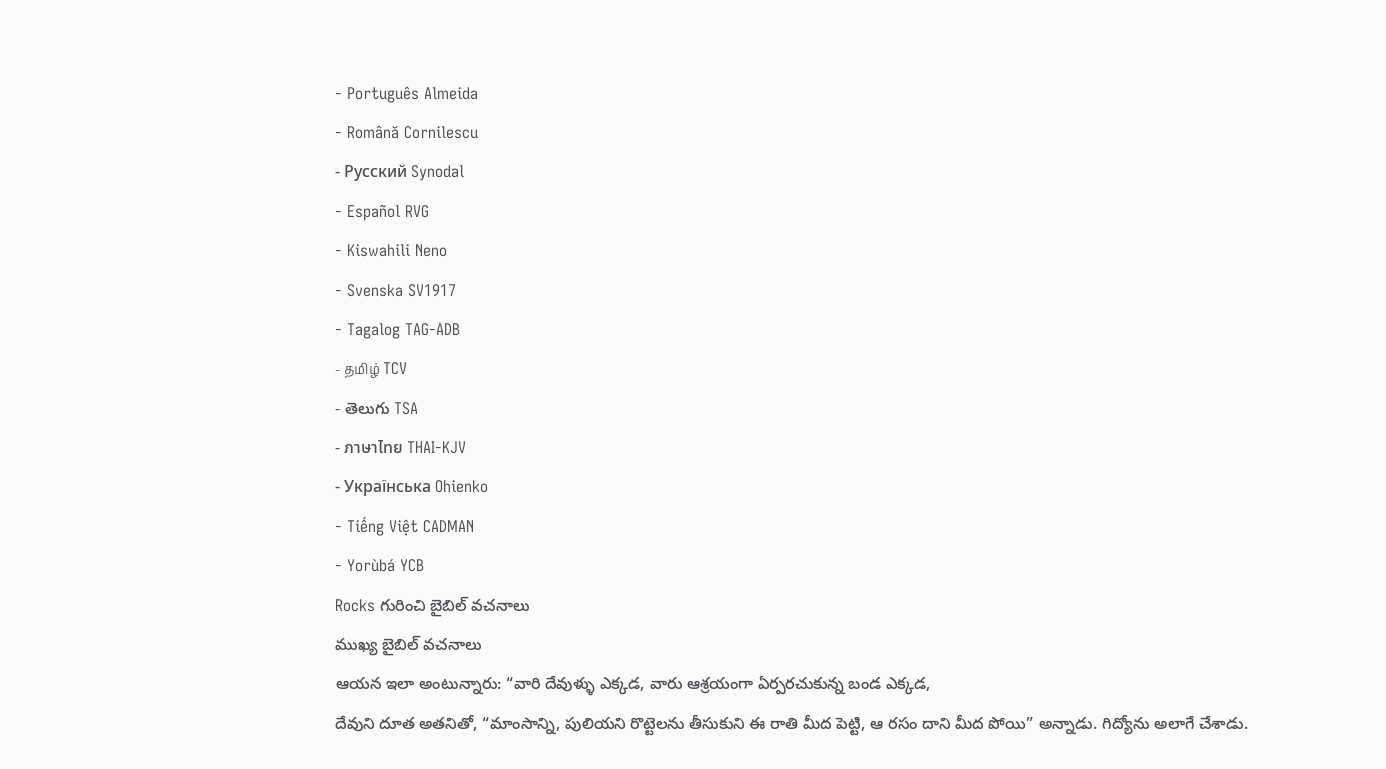- Português Almeida
- Română Cornilescu
- Русский Synodal
- Español RVG
- Kiswahili Neno
- Svenska SV1917
- Tagalog TAG-ADB
- தமிழ் TCV
- తెలుగు TSA
- ภาษาไทย THAI-KJV
- Українська Ohienko
- Tiếng Việt CADMAN
- Yorùbá YCB
Rocks గురించి బైబిల్ వచనాలు
ముఖ్య బైబిల్ వచనాలు
ఆయన ఇలా అంటున్నారు: “వారి దేవుళ్ళు ఎక్కడ, వారు ఆశ్రయంగా ఏర్పరచుకున్న బండ ఎక్కడ,
దేవుని దూత అతనితో, “మాంసాన్ని, పులియని రొట్టెలను తీసుకుని ఈ రాతి మీద పెట్టి, ఆ రసం దాని మీద పోయి” అన్నాడు. గిద్యోను అలాగే చేశాడు.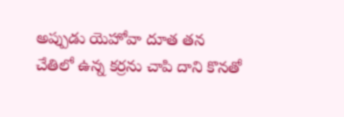అప్పుడు యెహోవా దూత తన చేతిలో ఉన్న కర్రను చాపి దాని కొనతో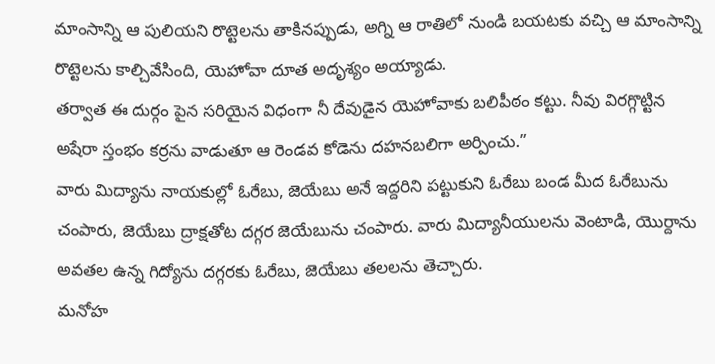మాంసాన్ని ఆ పులియని రొట్టెలను తాకినప్పుడు, అగ్ని ఆ రాతిలో నుండి బయటకు వచ్చి ఆ మాంసాన్ని రొట్టెలను కాల్చివేసింది, యెహోవా దూత అదృశ్యం అయ్యాడు.
తర్వాత ఈ దుర్గం పైన సరియైన విధంగా నీ దేవుడైన యెహోవాకు బలిపీఠం కట్టు. నీవు విరగ్గొట్టిన అషేరా స్తంభం కర్రను వాడుతూ ఆ రెండవ కోడెను దహనబలిగా అర్పించు.”
వారు మిద్యాను నాయకుల్లో ఓరేబు, జెయేబు అనే ఇద్దరిని పట్టుకుని ఓరేబు బండ మీద ఓరేబును చంపారు, జెయేబు ద్రాక్షతోట దగ్గర జెయేబును చంపారు. వారు మిద్యానీయులను వెంటాడి, యొర్దాను అవతల ఉన్న గిద్యోను దగ్గరకు ఓరేబు, జెయేబు తలలను తెచ్చారు.
మనోహ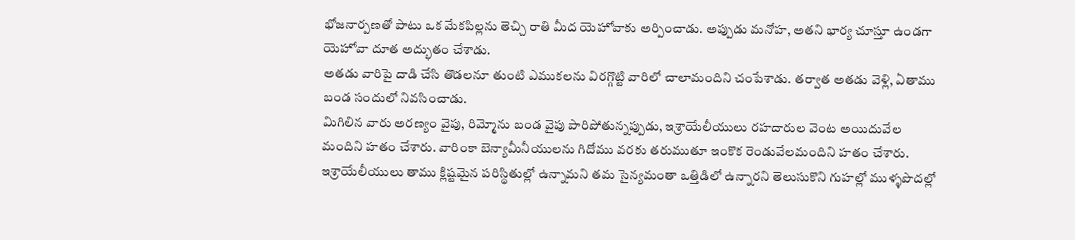భోజనార్పణతో పాటు ఒక మేకపిల్లను తెచ్చి రాతి మీద యెహోవాకు అర్పించాడు. అప్పుడు మనోహ, అతని భార్య చూస్తూ ఉండగా యెహోవా దూత అద్భుతం చేశాడు.
అతడు వారిపై దాడి చేసి తొడలనూ తుంటి ఎముకలను విరగ్గొట్టి వారిలో చాలామందిని చంపేశాడు. తర్వాత అతడు వెళ్లి, ఏతాము బండ సందులో నివసించాడు.
మిగిలిన వారు అరణ్యం వైపు, రిమ్మోను బండ వైపు పారిపోతున్నప్పుడు, ఇశ్రాయేలీయులు రహదారుల వెంట అయిదువేల మందిని హతం చేశారు. వారింకా బెన్యామీనీయులను గిదోము వరకు తరుముతూ ఇంకొక రెండువేలమందిని హతం చేశారు.
ఇశ్రాయేలీయులు తాము క్లిష్టమైన పరిస్థితుల్లో ఉన్నామని తమ సైన్యమంతా ఒత్తిడిలో ఉన్నారని తెలుసుకొని గుహల్లో ముళ్ళపొదల్లో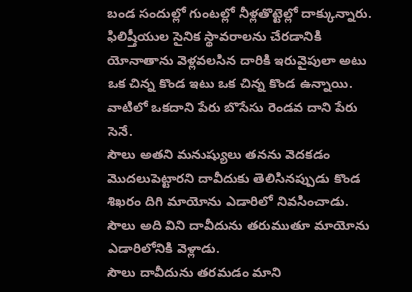బండ సందుల్లో గుంటల్లో నీళ్లతొట్టెల్లో దాక్కున్నారు.
ఫిలిష్తీయుల సైనిక స్థావరాలను చేరడానికి యోనాతాను వెళ్లవలసిన దారికి ఇరువైపులా అటు ఒక చిన్న కొండ ఇటు ఒక చిన్న కొండ ఉన్నాయి. వాటిలో ఒకదాని పేరు బొసేసు రెండవ దాని పేరు సెనే.
సౌలు అతని మనుష్యులు తనను వెదకడం మొదలుపెట్టారని దావీదుకు తెలిసినప్పుడు కొండ శిఖరం దిగి మాయోను ఎడారిలో నివసించాడు. సౌలు అది విని దావీదును తరుముతూ మాయోను ఎడారిలోనికి వెళ్లాడు.
సౌలు దావీదును తరమడం మాని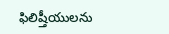ఫిలిష్తీయులను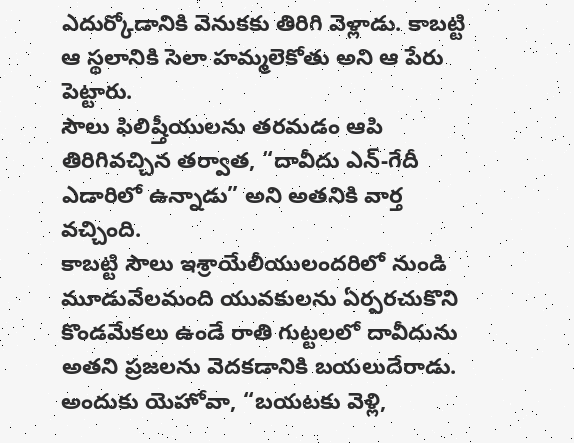ఎదుర్కోడానికి వెనుకకు తిరిగి వెళ్లాడు. కాబట్టి ఆ స్థలానికి సెలా హమ్మలెకోతు అని ఆ పేరు పెట్టారు.
సౌలు ఫిలిష్తీయులను తరమడం ఆపి తిరిగివచ్చిన తర్వాత, “దావీదు ఎన్-గేదీ ఎడారిలో ఉన్నాడు” అని అతనికి వార్త వచ్చింది.
కాబట్టి సౌలు ఇశ్రాయేలీయులందరిలో నుండి మూడువేలమంది యువకులను ఏర్పరచుకొని కొండమేకలు ఉండే రాతి గుట్టలలో దావీదును అతని ప్రజలను వెదకడానికి బయలుదేరాడు.
అందుకు యెహోవా, “బయటకు వెళ్లి,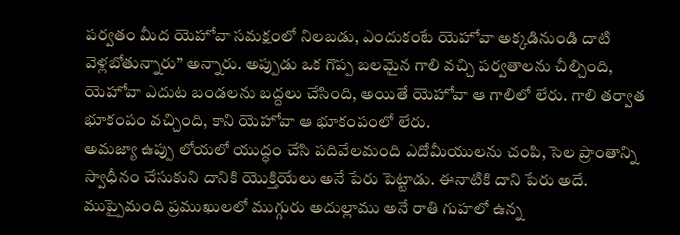పర్వతం మీద యెహోవా సమక్షంలో నిలబడు, ఎందుకంటే యెహోవా అక్కడినుండి దాటి వెళ్లబోతున్నారు” అన్నారు. అప్పుడు ఒక గొప్ప బలమైన గాలి వచ్చి పర్వతాలను చీల్చింది, యెహోవా ఎదుట బండలను బద్దలు చేసింది, అయితే యెహోవా ఆ గాలిలో లేరు. గాలి తర్వాత భూకంపం వచ్చింది, కాని యెహోవా ఆ భూకంపంలో లేరు.
అమజ్యా ఉప్పు లోయలో యుద్ధం చేసి పదివేలమంది ఎదోమీయులను చంపి, సెల ప్రాంతాన్ని స్వాధీనం చేసుకుని దానికి యొక్తియేలు అనే పేరు పెట్టాడు. ఈనాటికి దాని పేరు అదే.
ముప్పైమంది ప్రముఖులలో ముగ్గురు అదుల్లాము అనే రాతి గుహలో ఉన్న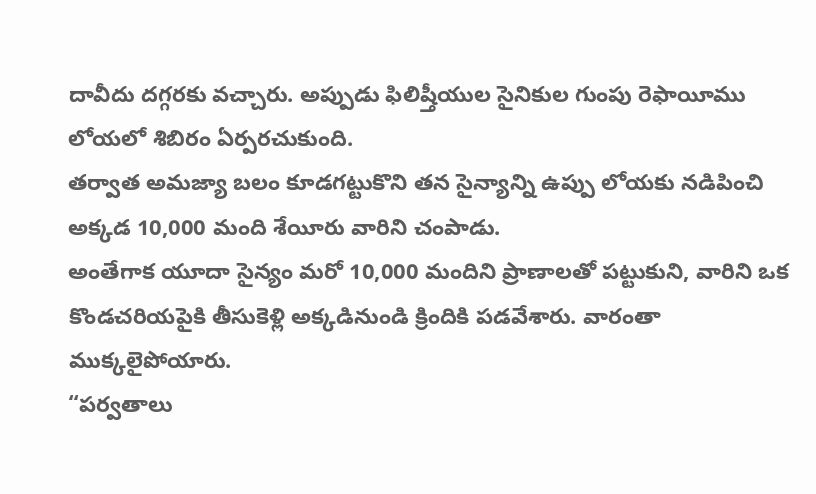దావీదు దగ్గరకు వచ్చారు. అప్పుడు ఫిలిష్తీయుల సైనికుల గుంపు రెఫాయీము లోయలో శిబిరం ఏర్పరచుకుంది.
తర్వాత అమజ్యా బలం కూడగట్టుకొని తన సైన్యాన్ని ఉప్పు లోయకు నడిపించి అక్కడ 10,000 మంది శేయీరు వారిని చంపాడు.
అంతేగాక యూదా సైన్యం మరో 10,000 మందిని ప్రాణాలతో పట్టుకుని, వారిని ఒక కొండచరియపైకి తీసుకెళ్లి అక్కడినుండి క్రిందికి పడవేశారు. వారంతా ముక్కలైపోయారు.
“పర్వతాలు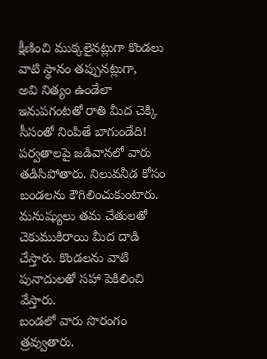క్షీణించి ముక్కలైనట్లుగా కొండలు వాటి స్థానం తప్పునట్లుగా,
అవి నిత్యం ఉండేలా ఇనుపగంటతో రాతి మీద చెక్కి సీసంతో నింపితే బాగుండేది!
పర్వతాలపై జడివానలో వారు తడిసిపోతారు. నిలువనీడ కోసం బండలను కౌగిలించుకుంటారు.
మనుష్యులు తమ చేతులతో చెకుముకిరాయి మీద దాడి చేస్తారు. కొండలను వాటి పునాదులతో సహా పెకిలించి వేస్తారు.
బండలో వారు సొరంగం త్రవ్వుతారు.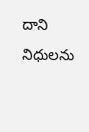దాని నిధులను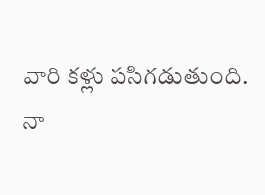వారి కళ్లు పసిగడుతుంది.
నా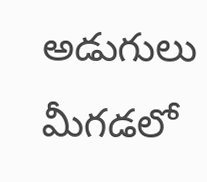అడుగులు మీగడలో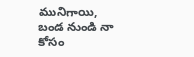మునిగాయి, బండ నుండి నా కోసం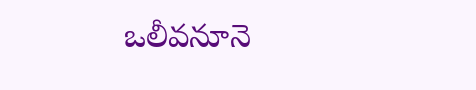ఒలీవనూనె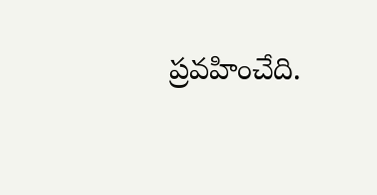ప్రవహించేది.